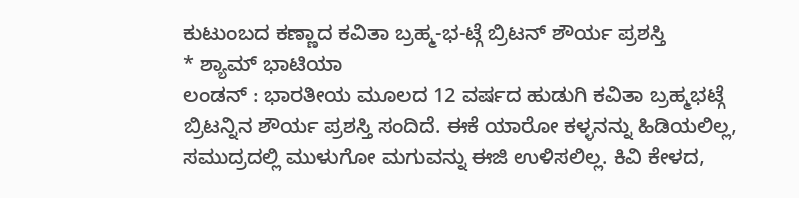ಕುಟುಂಬದ ಕಣ್ಣಾದ ಕವಿತಾ ಬ್ರಹ್ಮ-ಭ-ಟ್ಗೆ ಬ್ರಿಟನ್ ಶೌರ್ಯ ಪ್ರಶಸ್ತಿ
* ಶ್ಯಾಮ್ ಭಾಟಿಯಾ
ಲಂಡನ್ : ಭಾರತೀಯ ಮೂಲದ 12 ವರ್ಷದ ಹುಡುಗಿ ಕವಿತಾ ಬ್ರಹ್ಮಭಟ್ಗೆ ಬ್ರಿಟನ್ನಿನ ಶೌರ್ಯ ಪ್ರಶಸ್ತಿ ಸಂದಿದೆ. ಈಕೆ ಯಾರೋ ಕಳ್ಳನನ್ನು ಹಿಡಿಯಲಿಲ್ಲ, ಸಮುದ್ರದಲ್ಲಿ ಮುಳುಗೋ ಮಗುವನ್ನು ಈಜಿ ಉಳಿಸಲಿಲ್ಲ. ಕಿವಿ ಕೇಳದ,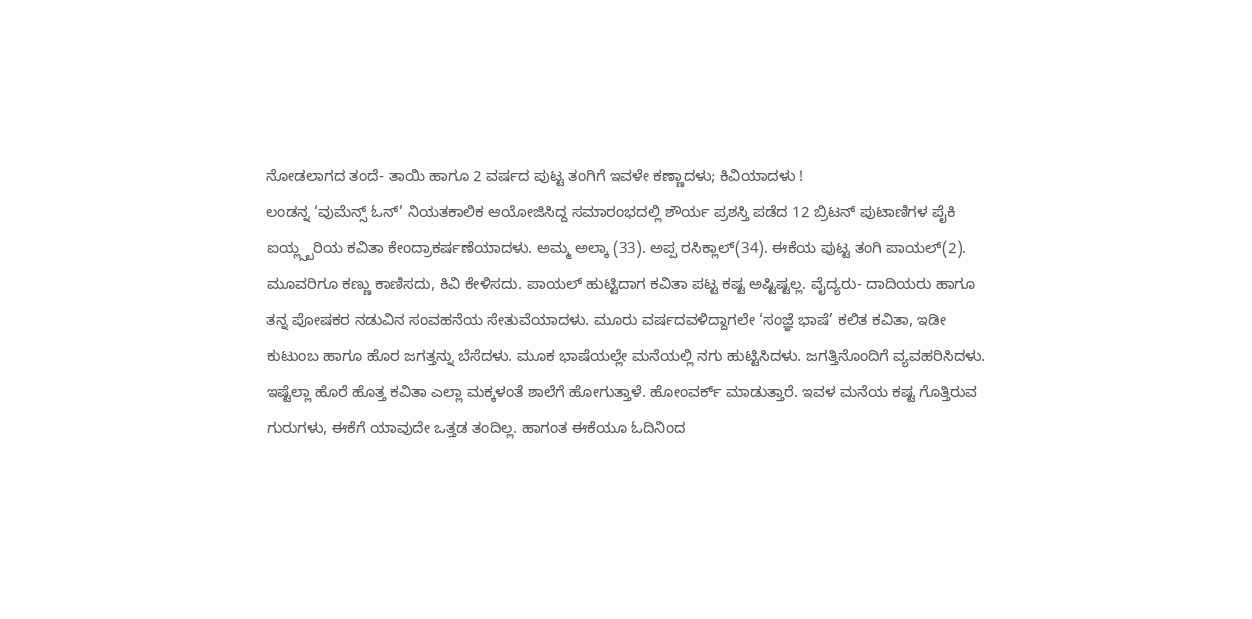ನೋಡಲಾಗದ ತಂದೆ- ತಾಯಿ ಹಾಗೂ 2 ವರ್ಷದ ಪುಟ್ಟ ತಂಗಿಗೆ ಇವಳೇ ಕಣ್ಣಾದಳು; ಕಿವಿಯಾದಳು !
ಲಂಡನ್ನ ‘ವುಮೆನ್ಸ್ ಓನ್’ ನಿಯತಕಾಲಿಕ ಆಯೋಜಿಸಿದ್ದ ಸಮಾರಂಭದಲ್ಲಿ ಶೌರ್ಯ ಪ್ರಶಸ್ತಿ ಪಡೆದ 12 ಬ್ರಿಟನ್ ಪುಟಾಣಿಗಳ ಪೈಕಿ ಐಯ್ಲ್ಸ್ಬರಿಯ ಕವಿತಾ ಕೇಂದ್ರಾಕರ್ಷಣೆಯಾದಳು. ಅಮ್ಮ ಅಲ್ಕಾ (33). ಅಪ್ಪ ರಸಿಕ್ಲಾಲ್(34). ಈಕೆಯ ಪುಟ್ಟ ತಂಗಿ ಪಾಯಲ್(2). ಮೂವರಿಗೂ ಕಣ್ಣು ಕಾಣಿಸದು, ಕಿವಿ ಕೇಳಿಸದು. ಪಾಯಲ್ ಹುಟ್ಟಿದಾಗ ಕವಿತಾ ಪಟ್ಟ ಕಷ್ಟ ಅಷ್ಟಿಷ್ಟಲ್ಲ. ವೈದ್ಯರು- ದಾದಿಯರು ಹಾಗೂ ತನ್ನ ಪೋಷಕರ ನಡುವಿನ ಸಂವಹನೆಯ ಸೇತುವೆಯಾದಳು. ಮೂರು ವರ್ಷದವಳಿದ್ದಾಗಲೇ ‘ಸಂಜ್ಞೆ ಭಾಷೆ’ ಕಲಿತ ಕವಿತಾ, ಇಡೀ ಕುಟುಂಬ ಹಾಗೂ ಹೊರ ಜಗತ್ತನ್ನು ಬೆಸೆದಳು. ಮೂಕ ಭಾಷೆಯಲ್ಲೇ ಮನೆಯಲ್ಲಿ ನಗು ಹುಟ್ಟಿಸಿದಳು. ಜಗತ್ತಿನೊಂದಿಗೆ ವ್ಯವಹರಿಸಿದಳು.
ಇಷ್ಟೆಲ್ಲಾ ಹೊರೆ ಹೊತ್ತ ಕವಿತಾ ಎಲ್ಲಾ ಮಕ್ಕಳಂತೆ ಶಾಲೆಗೆ ಹೋಗುತ್ತಾಳೆ. ಹೋಂವರ್ಕ್ ಮಾಡುತ್ತಾರೆ. ಇವಳ ಮನೆಯ ಕಷ್ಟ ಗೊತ್ತಿರುವ ಗುರುಗಳು, ಈಕೆಗೆ ಯಾವುದೇ ಒತ್ತಡ ತಂದಿಲ್ಲ. ಹಾಗಂತ ಈಕೆಯೂ ಓದಿನಿಂದ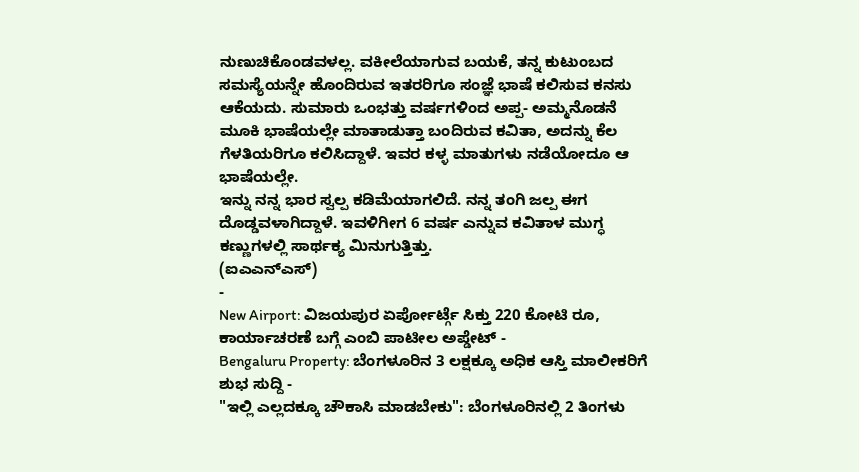ನುಣುಚಿಕೊಂಡವಳಲ್ಲ. ವಕೀಲೆಯಾಗುವ ಬಯಕೆ, ತನ್ನ ಕುಟುಂಬದ ಸಮಸ್ಯೆಯನ್ನೇ ಹೊಂದಿರುವ ಇತರರಿಗೂ ಸಂಜ್ಞೆ ಭಾಷೆ ಕಲಿಸುವ ಕನಸು ಆಕೆಯದು. ಸುಮಾರು ಒಂಭತ್ತು ವರ್ಷಗಳಿಂದ ಅಪ್ಪ- ಅಮ್ಮನೊಡನೆ ಮೂಕಿ ಭಾಷೆಯಲ್ಲೇ ಮಾತಾಡುತ್ತಾ ಬಂದಿರುವ ಕವಿತಾ, ಅದನ್ನು ಕೆಲ ಗೆಳತಿಯರಿಗೂ ಕಲಿಸಿದ್ದಾಳೆ. ಇವರ ಕಳ್ಳ ಮಾತುಗಳು ನಡೆಯೋದೂ ಆ ಭಾಷೆಯಲ್ಲೇ.
ಇನ್ನು ನನ್ನ ಭಾರ ಸ್ವಲ್ಪ ಕಡಿಮೆಯಾಗಲಿದೆ. ನನ್ನ ತಂಗಿ ಜಲ್ಪ ಈಗ ದೊಡ್ಡವಳಾಗಿದ್ದಾಳೆ. ಇವಳಿಗೀಗ 6 ವರ್ಷ ಎನ್ನುವ ಕವಿತಾಳ ಮುಗ್ಧ ಕಣ್ಣುಗಳಲ್ಲಿ ಸಾರ್ಥಕ್ಯ ಮಿನುಗುತ್ತಿತ್ತು.
(ಐಎಎನ್ಎಸ್)
-
New Airport: ವಿಜಯಪುರ ಏರ್ಪೋರ್ಟ್ಗೆ ಸಿಕ್ತು 220 ಕೋಟಿ ರೂ, ಕಾರ್ಯಾಚರಣೆ ಬಗ್ಗೆ ಎಂಬಿ ಪಾಟೀಲ ಅಪ್ಡೇಟ್ -
Bengaluru Property: ಬೆಂಗಳೂರಿನ 3 ಲಕ್ಷಕ್ಕೂ ಅಧಿಕ ಆಸ್ತಿ ಮಾಲೀಕರಿಗೆ ಶುಭ ಸುದ್ದಿ -
"ಇಲ್ಲಿ ಎಲ್ಲದಕ್ಕೂ ಚೌಕಾಸಿ ಮಾಡಬೇಕು": ಬೆಂಗಳೂರಿನಲ್ಲಿ 2 ತಿಂಗಳು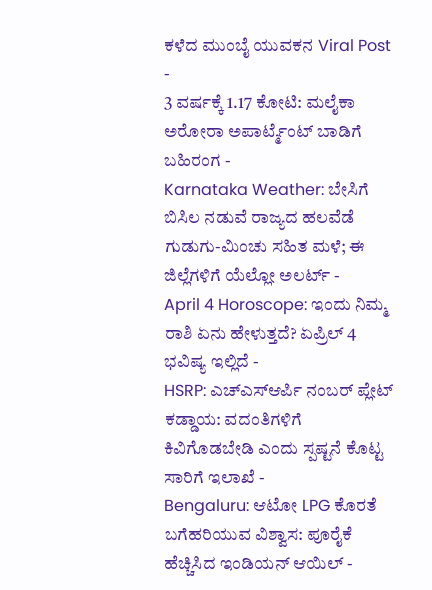ಕಳೆದ ಮುಂಬೈ ಯುವಕನ Viral Post -
3 ವರ್ಷಕ್ಕೆ 1.17 ಕೋಟಿ: ಮಲೈಕಾ ಅರೋರಾ ಅಪಾರ್ಟ್ಮೆಂಟ್ ಬಾಡಿಗೆ ಬಹಿರಂಗ -
Karnataka Weather: ಬೇಸಿಗೆ ಬಿಸಿಲ ನಡುವೆ ರಾಜ್ಯದ ಹಲವೆಡೆ ಗುಡುಗು-ಮಿಂಚು ಸಹಿತ ಮಳೆ; ಈ ಜಿಲ್ಲೆಗಳಿಗೆ ಯೆಲ್ಲೋ ಅಲರ್ಟ್ -
April 4 Horoscope: ಇಂದು ನಿಮ್ಮ ರಾಶಿ ಏನು ಹೇಳುತ್ತದೆ? ಏಪ್ರಿಲ್ 4 ಭವಿಷ್ಯ ಇಲ್ಲಿದೆ -
HSRP: ಎಚ್ಎಸ್ಆರ್ಪಿ ನಂಬರ್ ಪ್ಲೇಟ್ ಕಡ್ಡಾಯ: ವದಂತಿಗಳಿಗೆ ಕಿವಿಗೊಡಬೇಡಿ ಎಂದು ಸ್ಪಷ್ಟನೆ ಕೊಟ್ಟ ಸಾರಿಗೆ ಇಲಾಖೆ -
Bengaluru: ಆಟೋ LPG ಕೊರತೆ ಬಗೆಹರಿಯುವ ವಿಶ್ವಾಸ: ಪೂರೈಕೆ ಹೆಚ್ಚಿಸಿದ ಇಂಡಿಯನ್ ಆಯಿಲ್ -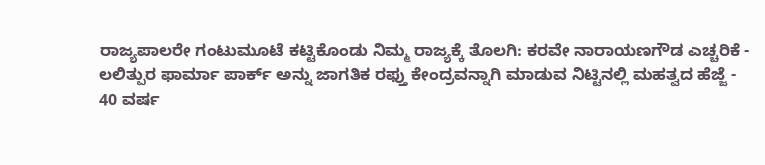ರಾಜ್ಯಪಾಲರೇ ಗಂಟುಮೂಟೆ ಕಟ್ಟಿಕೊಂಡು ನಿಮ್ಮ ರಾಜ್ಯಕ್ಕೆ ತೊಲಗಿ: ಕರವೇ ನಾರಾಯಣಗೌಡ ಎಚ್ಚರಿಕೆ -
ಲಲಿತ್ಪುರ ಫಾರ್ಮಾ ಪಾರ್ಕ್ ಅನ್ನು ಜಾಗತಿಕ ರಫ್ತು ಕೇಂದ್ರವನ್ನಾಗಿ ಮಾಡುವ ನಿಟ್ಟಿನಲ್ಲಿ ಮಹತ್ವದ ಹೆಜ್ಜೆ -
40 ವರ್ಷ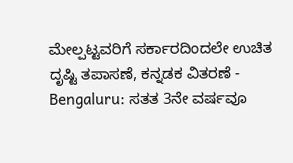ಮೇಲ್ಪಟ್ಟವರಿಗೆ ಸರ್ಕಾರದಿಂದಲೇ ಉಚಿತ ದೃಷ್ಟಿ ತಪಾಸಣೆ, ಕನ್ನಡಕ ವಿತರಣೆ -
Bengaluru: ಸತತ 3ನೇ ವರ್ಷವೂ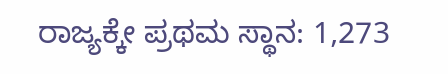ರಾಜ್ಯಕ್ಕೇ ಪ್ರಥಮ ಸ್ಥಾನ: 1,273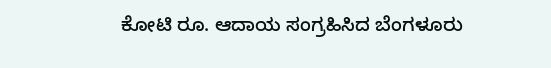ಕೋಟಿ ರೂ. ಆದಾಯ ಸಂಗ್ರಹಿಸಿದ ಬೆಂಗಳೂರು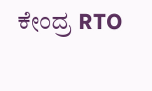ಕೇಂದ್ರ RTO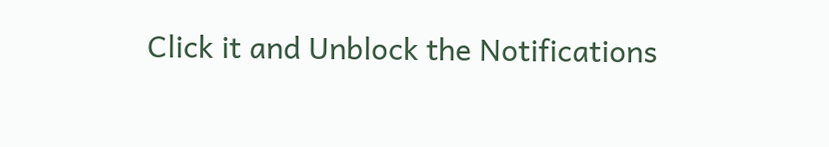Click it and Unblock the Notifications